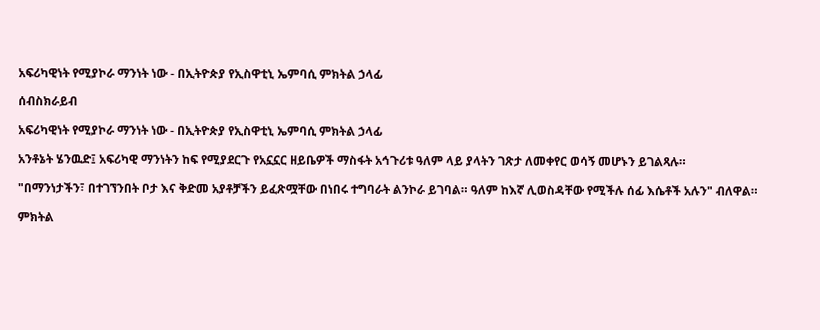አፍሪካዊነት የሚያኮራ ማንነት ነው - በኢትዮጵያ የኢስዋቲኒ ኤምባሲ ምክትል ኃላፊ

ሰብስክራይብ

አፍሪካዊነት የሚያኮራ ማንነት ነው - በኢትዮጵያ የኢስዋቲኒ ኤምባሲ ምክትል ኃላፊ

አንቶኔት ሄንዉድ፤ አፍሪካዊ ማንነትን ከፍ የሚያደርጉ የአኗኗር ዘይቤዎች ማስፋት አኅጉሪቱ ዓለም ላይ ያላትን ገጽታ ለመቀየር ወሳኝ መሆኑን ይገልጻሉ።

"በማንነታችን፣ በተገኘንበት ቦታ እና ቅድመ አያቶቻችን ይፈጽሟቸው በነበሩ ተግባራት ልንኮራ ይገባል። ዓለም ከእኛ ሊወስዳቸው የሚችሉ ሰፊ እሴቶች አሉን" ብለዋል።

ምክትል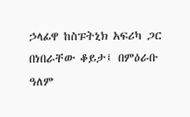ኃላፊዋ ከስፑትኒክ አፍሪካ ጋር በነበራቸው ቆይታ፤ በምዕራቡ ዓለም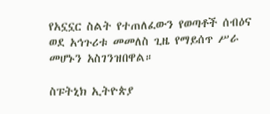የአኗኗር ስልት የተጠለፈውን የወጣቶች ሰብዕና ወደ አኅጉሪቱ መመለስ ጊዜ የማይሰጥ ሥራ መሆኑን አስገንዝበዋል።

ስፑትኒክ ኢትዮጵያ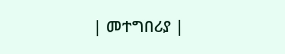| መተግበሪያ |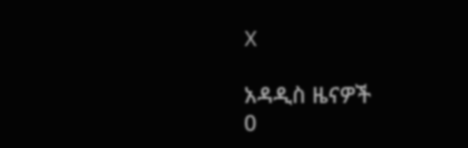X

አዳዲስ ዜናዎች
0